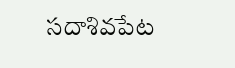సదాశివపేట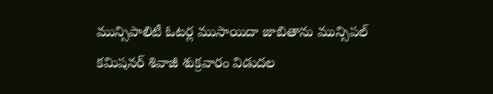మున్సిపాలిటీ ఓటర్ల ముసాయిదా జాబితాను మున్సిపల్ కమిషనర్ శివాజీ శుక్రవారం విడుదల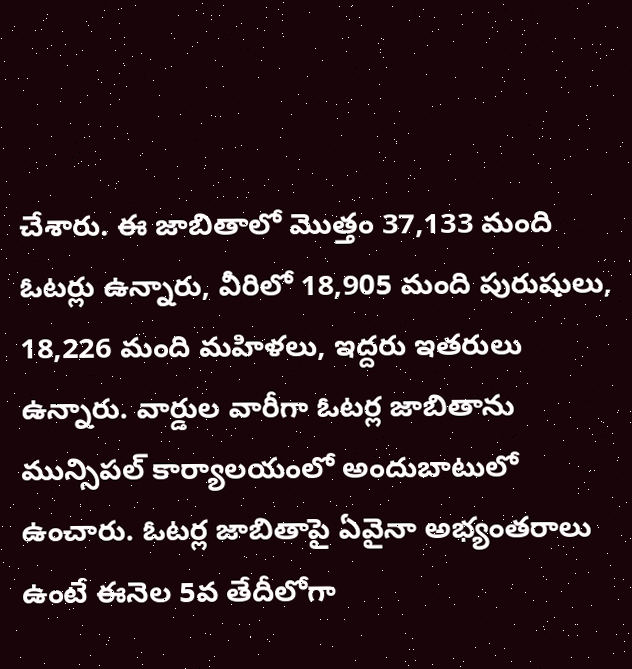చేశారు. ఈ జాబితాలో మొత్తం 37,133 మంది ఓటర్లు ఉన్నారు, వీరిలో 18,905 మంది పురుషులు, 18,226 మంది మహిళలు, ఇద్దరు ఇతరులు ఉన్నారు. వార్డుల వారీగా ఓటర్ల జాబితాను మున్సిపల్ కార్యాలయంలో అందుబాటులో ఉంచారు. ఓటర్ల జాబితాపై ఏవైనా అభ్యంతరాలు ఉంటే ఈనెల 5వ తేదీలోగా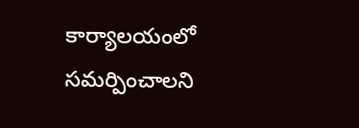కార్యాలయంలో సమర్పించాలని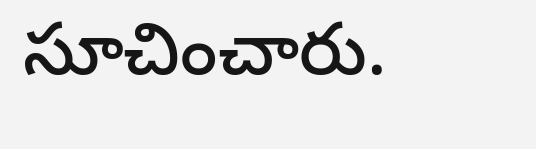సూచించారు.